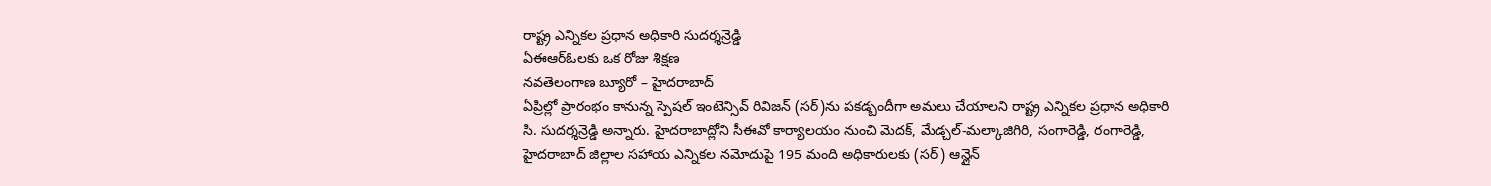రాష్ట్ర ఎన్నికల ప్రధాన అధికారి సుదర్శన్రెడ్డి
ఏఈఆర్ఓలకు ఒక రోజు శిక్షణ
నవతెలంగాణ బ్యూరో – హైదరాబాద్
ఏప్రిల్లో ప్రారంభం కానున్న స్పెషల్ ఇంటెన్సివ్ రివిజన్ (సర్)ను పకడ్బందీగా అమలు చేయాలని రాష్ట్ర ఎన్నికల ప్రధాన అధికారి సి. సుదర్శన్రెడ్డి అన్నారు. హైదరాబాద్లోని సీఈవో కార్యాలయం నుంచి మెదక్, మేడ్చల్-మల్కాజిగిరి, సంగారెడ్డి, రంగారెడ్డి, హైదరాబాద్ జిల్లాల సహాయ ఎన్నికల నమోదుపై 195 మంది అధికారులకు (సర్) ఆన్లైన్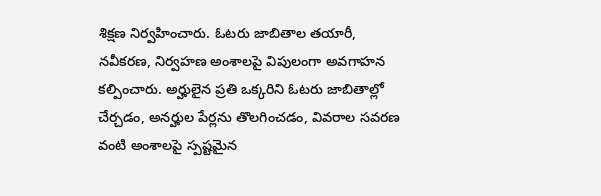శిక్షణ నిర్వహించారు. ఓటరు జాబితాల తయారీ, నవీకరణ, నిర్వహణ అంశాలపై విపులంగా అవగాహన కల్పించారు. అర్హులైన ప్రతి ఒక్కరిని ఓటరు జాబితాల్లో చేర్చడం, అనర్హుల పేర్లను తొలగించడం, వివరాల సవరణ వంటి అంశాలపై స్పష్టమైన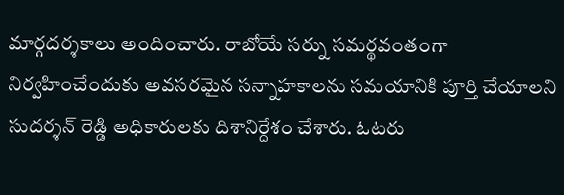మార్గదర్శకాలు అందించారు. రాబోయే సర్ను సమర్థవంతంగా నిర్వహించేందుకు అవసరమైన సన్నాహకాలను సమయానికి పూర్తి చేయాలని సుదర్శన్ రెడ్డి అధికారులకు దిశానిర్దేశం చేశారు. ఓటరు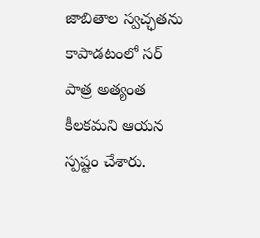జాబితాల స్వచ్ఛతను కాపాడటంలో సర్ పాత్ర అత్యంత కీలకమని ఆయన స్పష్టం చేశారు.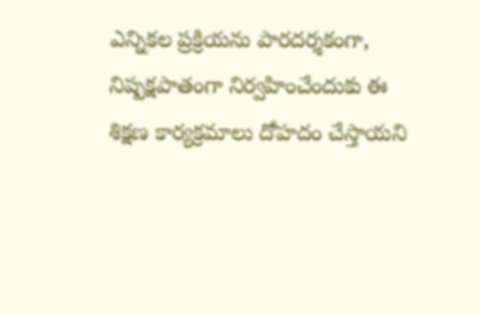ఎన్నికల ప్రక్రియను పారదర్శకంగా, నిష్పక్షపాతంగా నిర్వహించేందుకు ఈ శిక్షణ కార్యక్రమాలు దోహదం చేస్తాయని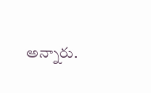అన్నారు.